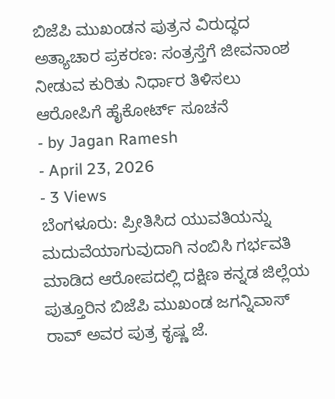ಬಿಜೆಪಿ ಮುಖಂಡನ ಪುತ್ರನ ವಿರುದ್ಧದ ಅತ್ಯಾಚಾರ ಪ್ರಕರಣ: ಸಂತ್ರಸ್ತೆಗೆ ಜೀವನಾಂಶ ನೀಡುವ ಕುರಿತು ನಿರ್ಧಾರ ತಿಳಿಸಲು ಆರೋಪಿಗೆ ಹೈಕೋರ್ಟ್ ಸೂಚನೆ
- by Jagan Ramesh
- April 23, 2026
- 3 Views
ಬೆಂಗಳೂರು: ಪ್ರೀತಿಸಿದ ಯುವತಿಯನ್ನು ಮದುವೆಯಾಗುವುದಾಗಿ ನಂಬಿಸಿ ಗರ್ಭವತಿ ಮಾಡಿದ ಆರೋಪದಲ್ಲಿ ದಕ್ಷಿಣ ಕನ್ನಡ ಜಿಲ್ಲೆಯ ಪುತ್ತೂರಿನ ಬಿಜೆಪಿ ಮುಖಂಡ ಜಗನ್ನಿವಾಸ್ ರಾವ್ ಅವರ ಪುತ್ರ ಕೃಷ್ಣ ಜೆ.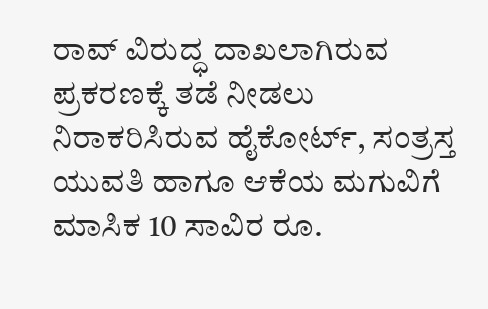ರಾವ್ ವಿರುದ್ಧ ದಾಖಲಾಗಿರುವ ಪ್ರಕರಣಕ್ಕೆ ತಡೆ ನೀಡಲು ನಿರಾಕರಿಸಿರುವ ಹೈಕೋರ್ಟ್, ಸಂತ್ರಸ್ತ ಯುವತಿ ಹಾಗೂ ಆಕೆಯ ಮಗುವಿಗೆ ಮಾಸಿಕ 10 ಸಾವಿರ ರೂ.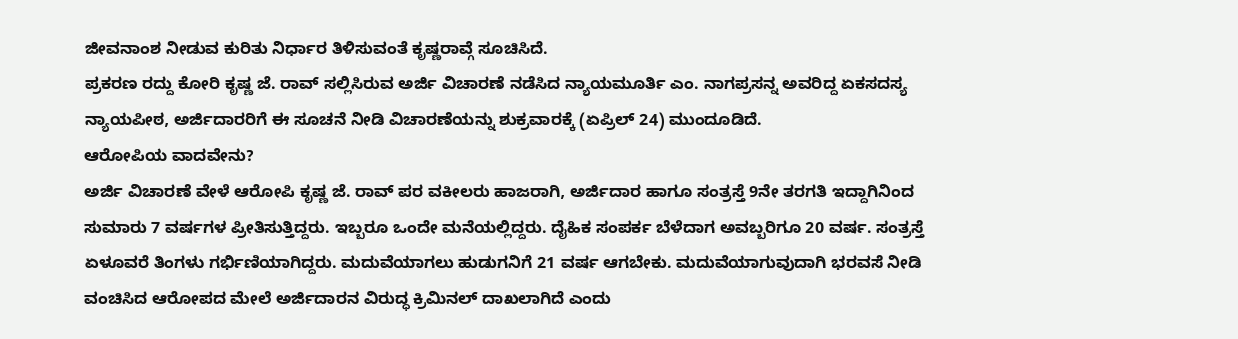ಜೀವನಾಂಶ ನೀಡುವ ಕುರಿತು ನಿರ್ಧಾರ ತಿಳಿಸುವಂತೆ ಕೃಷ್ಣರಾವ್ಗೆ ಸೂಚಿಸಿದೆ.
ಪ್ರಕರಣ ರದ್ದು ಕೋರಿ ಕೃಷ್ಣ ಜೆ. ರಾವ್ ಸಲ್ಲಿಸಿರುವ ಅರ್ಜಿ ವಿಚಾರಣೆ ನಡೆಸಿದ ನ್ಯಾಯಮೂರ್ತಿ ಎಂ. ನಾಗಪ್ರಸನ್ನ ಅವರಿದ್ದ ಏಕಸದಸ್ಯ ನ್ಯಾಯಪೀಠ, ಅರ್ಜಿದಾರರಿಗೆ ಈ ಸೂಚನೆ ನೀಡಿ ವಿಚಾರಣೆಯನ್ನು ಶುಕ್ರವಾರಕ್ಕೆ (ಏಪ್ರಿಲ್ 24) ಮುಂದೂಡಿದೆ.
ಆರೋಪಿಯ ವಾದವೇನು?
ಅರ್ಜಿ ವಿಚಾರಣೆ ವೇಳೆ ಆರೋಪಿ ಕೃಷ್ಣ ಜೆ. ರಾವ್ ಪರ ವಕೀಲರು ಹಾಜರಾಗಿ, ಅರ್ಜಿದಾರ ಹಾಗೂ ಸಂತ್ರಸ್ತೆ 9ನೇ ತರಗತಿ ಇದ್ದಾಗಿನಿಂದ ಸುಮಾರು 7 ವರ್ಷಗಳ ಪ್ರೀತಿಸುತ್ತಿದ್ದರು. ಇಬ್ಬರೂ ಒಂದೇ ಮನೆಯಲ್ಲಿದ್ದರು. ದೈಹಿಕ ಸಂಪರ್ಕ ಬೆಳೆದಾಗ ಅವಬ್ಬರಿಗೂ 20 ವರ್ಷ. ಸಂತ್ರಸ್ತೆ ಏಳೂವರೆ ತಿಂಗಳು ಗರ್ಭಿಣಿಯಾಗಿದ್ದರು. ಮದುವೆಯಾಗಲು ಹುಡುಗನಿಗೆ 21 ವರ್ಷ ಆಗಬೇಕು. ಮದುವೆಯಾಗುವುದಾಗಿ ಭರವಸೆ ನೀಡಿ ವಂಚಿಸಿದ ಆರೋಪದ ಮೇಲೆ ಅರ್ಜಿದಾರನ ವಿರುದ್ಧ ಕ್ರಿಮಿನಲ್ ದಾಖಲಾಗಿದೆ ಎಂದು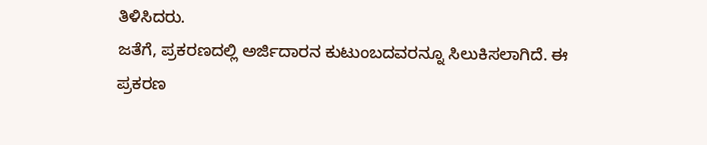ತಿಳಿಸಿದರು.
ಜತೆಗೆ, ಪ್ರಕರಣದಲ್ಲಿ ಅರ್ಜಿದಾರನ ಕುಟುಂಬದವರನ್ನೂ ಸಿಲುಕಿಸಲಾಗಿದೆ. ಈ ಪ್ರಕರಣ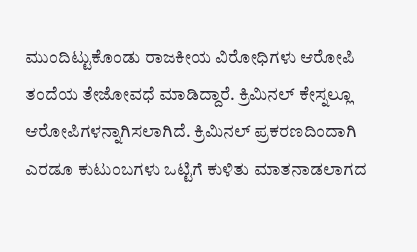ಮುಂದಿಟ್ಟುಕೊಂಡು ರಾಜಕೀಯ ವಿರೋಧಿಗಳು ಆರೋಪಿ ತಂದೆಯ ತೇಜೋವಧೆ ಮಾಡಿದ್ದಾರೆ. ಕ್ರಿಮಿನಲ್ ಕೇಸ್ನಲ್ಲೂ ಆರೋಪಿಗಳನ್ನಾಗಿಸಲಾಗಿದೆ. ಕ್ರಿಮಿನಲ್ ಪ್ರಕರಣದಿಂದಾಗಿ ಎರಡೂ ಕುಟುಂಬಗಳು ಒಟ್ಟಿಗೆ ಕುಳಿತು ಮಾತನಾಡಲಾಗದ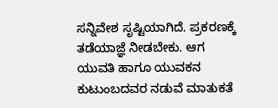ಸನ್ನಿವೇಶ ಸೃಷ್ಟಿಯಾಗಿದೆ. ಪ್ರಕರಣಕ್ಕೆ ತಡೆಯಾಜ್ಞೆ ನೀಡಬೇಕು. ಆಗ ಯುವತಿ ಹಾಗೂ ಯುವಕನ ಕುಟುಂಬದವರ ನಡುವೆ ಮಾತುಕತೆ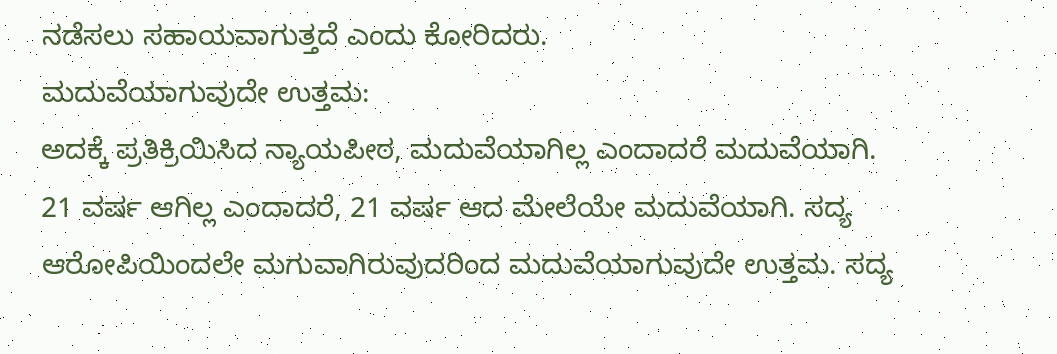ನಡೆಸಲು ಸಹಾಯವಾಗುತ್ತದೆ ಎಂದು ಕೋರಿದರು.
ಮದುವೆಯಾಗುವುದೇ ಉತ್ತಮ:
ಅದಕ್ಕೆ ಪ್ರತಿಕ್ರಿಯಿಸಿದ ನ್ಯಾಯಪೀಠ, ಮದುವೆಯಾಗಿಲ್ಲ ಎಂದಾದರೆ ಮದುವೆಯಾಗಿ. 21 ವರ್ಷ ಆಗಿಲ್ಲ ಎಂದಾದರೆ, 21 ವರ್ಷ ಆದ ಮೇಲೆಯೇ ಮದುವೆಯಾಗಿ. ಸದ್ಯ ಆರೋಪಿಯಿಂದಲೇ ಮಗುವಾಗಿರುವುದರಿಂದ ಮದುವೆಯಾಗುವುದೇ ಉತ್ತಮ. ಸದ್ಯ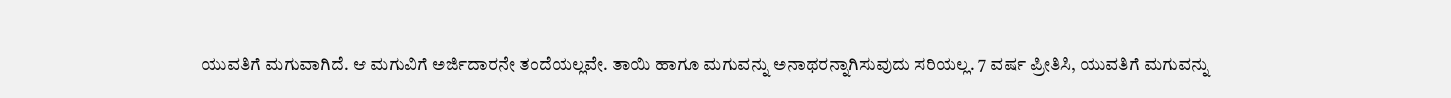ಯುವತಿಗೆ ಮಗುವಾಗಿದೆ. ಆ ಮಗುವಿಗೆ ಅರ್ಜಿದಾರನೇ ತಂದೆಯಲ್ಲವೇ. ತಾಯಿ ಹಾಗೂ ಮಗುವನ್ನು ಅನಾಥರನ್ನಾಗಿಸುವುದು ಸರಿಯಲ್ಲ. 7 ವರ್ಷ ಪ್ರೀತಿಸಿ, ಯುವತಿಗೆ ಮಗುವನ್ನು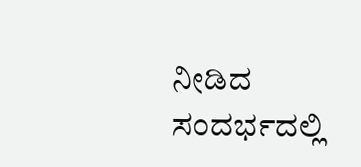ನೀಡಿದ ಸಂದರ್ಭದಲ್ಲಿ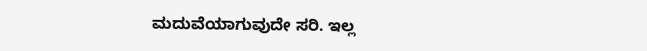ಮದುವೆಯಾಗುವುದೇ ಸರಿ. ಇಲ್ಲ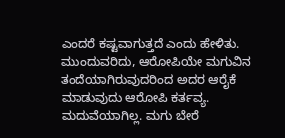ಎಂದರೆ ಕಷ್ಟವಾಗುತ್ತದೆ ಎಂದು ಹೇಳಿತು.
ಮುಂದುವರಿದು, ಆರೋಪಿಯೇ ಮಗುವಿನ ತಂದೆಯಾಗಿರುವುದರಿಂದ ಅದರ ಆರೈಕೆ ಮಾಡುವುದು ಆರೋಪಿ ಕರ್ತವ್ಯ. ಮದುವೆಯಾಗಿಲ್ಲ. ಮಗು ಬೇರೆ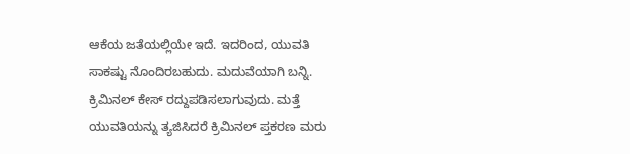ಆಕೆಯ ಜತೆಯಲ್ಲಿಯೇ ಇದೆ. ಇದರಿಂದ, ಯುವತಿ ಸಾಕಷ್ಟು ನೊಂದಿರಬಹುದು. ಮದುವೆಯಾಗಿ ಬನ್ನಿ. ಕ್ರಿಮಿನಲ್ ಕೇಸ್ ರದ್ದುಪಡಿಸಲಾಗುವುದು. ಮತ್ತೆ ಯುವತಿಯನ್ನು ತ್ಯಜಿಸಿದರೆ ಕ್ರಿಮಿನಲ್ ಪ್ತಕರಣ ಮರು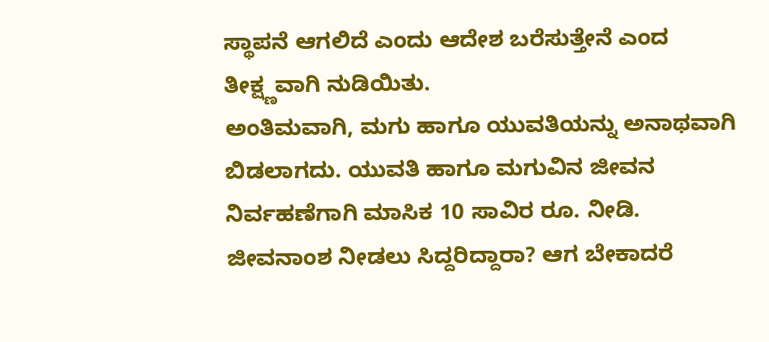ಸ್ಥಾಪನೆ ಆಗಲಿದೆ ಎಂದು ಆದೇಶ ಬರೆಸುತ್ತೇನೆ ಎಂದ ತೀಕ್ಷ್ಣವಾಗಿ ನುಡಿಯಿತು.
ಅಂತಿಮವಾಗಿ, ಮಗು ಹಾಗೂ ಯುವತಿಯನ್ನು ಅನಾಥವಾಗಿ ಬಿಡಲಾಗದು. ಯುವತಿ ಹಾಗೂ ಮಗುವಿನ ಜೀವನ ನಿರ್ವಹಣೆಗಾಗಿ ಮಾಸಿಕ 10 ಸಾವಿರ ರೂ. ನೀಡಿ. ಜೀವನಾಂಶ ನೀಡಲು ಸಿದ್ದರಿದ್ದಾರಾ? ಆಗ ಬೇಕಾದರೆ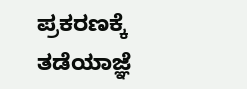ಪ್ರಕರಣಕ್ಕೆ ತಡೆಯಾಜ್ಞೆ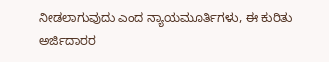ನೀಡಲಾಗುವುದು ಎಂದ ನ್ಯಾಯಮೂರ್ತಿಗಳು, ಈ ಕುರಿತು ಅರ್ಜಿದಾರರ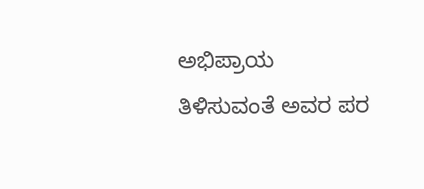ಅಭಿಪ್ರಾಯ ತಿಳಿಸುವಂತೆ ಅವರ ಪರ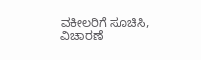ವಕೀಲರಿಗೆ ಸೂಚಿಸಿ, ವಿಚಾರಣೆ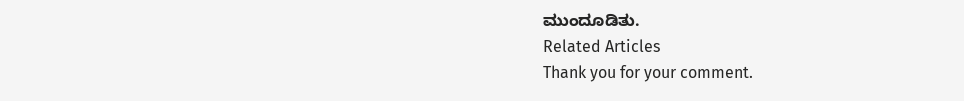ಮುಂದೂಡಿತು.
Related Articles
Thank you for your comment.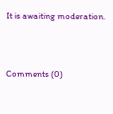It is awaiting moderation.



Comments (0)